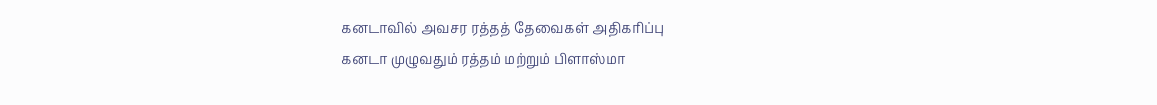கனடாவில் அவசர ரத்தத் தேவைகள் அதிகரிப்பு
கனடா முழுவதும் ரத்தம் மற்றும் பிளாஸ்மா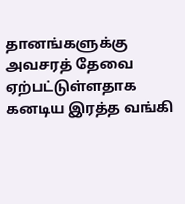தானங்களுக்கு அவசரத் தேவை ஏற்பட்டுள்ளதாக கனடிய இரத்த வங்கி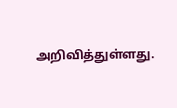அறிவித்துள்ளது.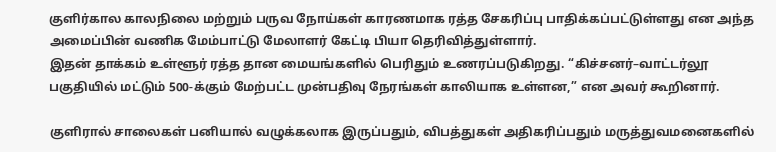குளிர்கால காலநிலை மற்றும் பருவ நோய்கள் காரணமாக ரத்த சேகரிப்பு பாதிக்கப்பட்டுள்ளது என அந்த அமைப்பின் வணிக மேம்பாட்டு மேலாளர் கேட்டி பியா தெரிவித்துள்ளார்.
இதன் தாக்கம் உள்ளூர் ரத்த தான மையங்களில் பெரிதும் உணரப்படுகிறது. “கிச்சனர்–வாட்டர்லூ பகுதியில் மட்டும் 500-க்கும் மேற்பட்ட முன்பதிவு நேரங்கள் காலியாக உள்ளன,” என அவர் கூறினார்.

குளிரால் சாலைகள் பனியால் வழுக்கலாக இருப்பதும், விபத்துகள் அதிகரிப்பதும் மருத்துவமனைகளில்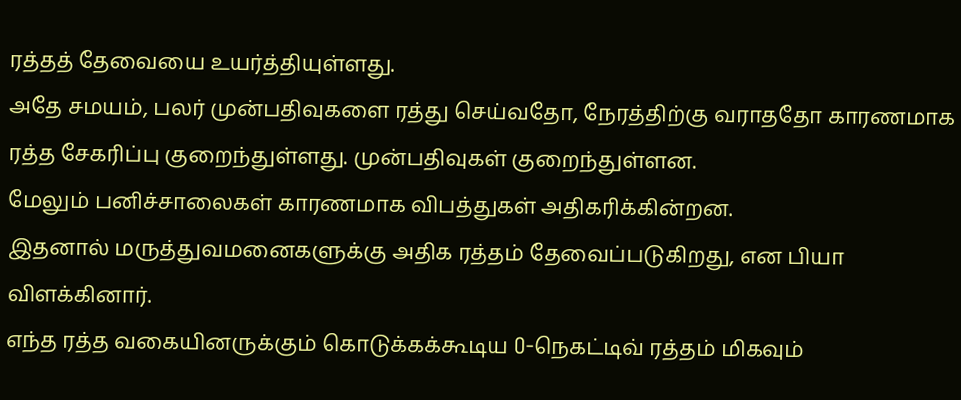ரத்தத் தேவையை உயர்த்தியுள்ளது.
அதே சமயம், பலர் முன்பதிவுகளை ரத்து செய்வதோ, நேரத்திற்கு வராததோ காரணமாக ரத்த சேகரிப்பு குறைந்துள்ளது. முன்பதிவுகள் குறைந்துள்ளன.
மேலும் பனிச்சாலைகள் காரணமாக விபத்துகள் அதிகரிக்கின்றன.
இதனால் மருத்துவமனைகளுக்கு அதிக ரத்தம் தேவைப்படுகிறது, என பியா விளக்கினார்.
எந்த ரத்த வகையினருக்கும் கொடுக்கக்கூடிய O-நெகட்டிவ் ரத்தம் மிகவும்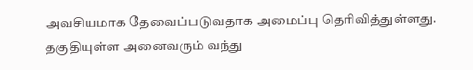அவசியமாக தேவைப்படுவதாக அமைப்பு தெரிவித்துள்ளது.
தகுதியுள்ள அனைவரும் வந்து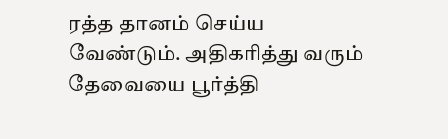ரத்த தானம் செய்ய வேண்டும். அதிகரித்து வரும் தேவையை பூர்த்தி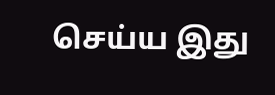செய்ய இது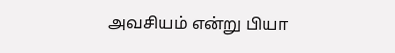அவசியம் என்று பியா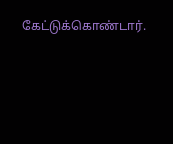கேட்டுக்கொண்டார்.